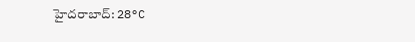హైదరాబాద్: 28°C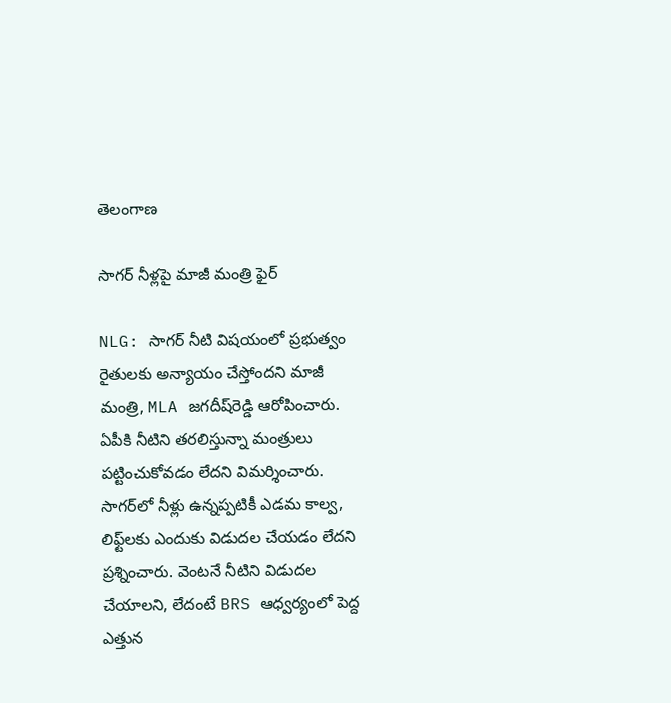తెలంగాణ

సాగర్ నీళ్లపై మాజీ మంత్రి ఫైర్

NLG: సాగర్‌ నీటి విషయంలో ప్రభుత్వం రైతులకు అన్యాయం చేస్తోందని మాజీ మంత్రి, MLA జగదీష్‌రెడ్డి ఆరోపించారు. ఏపీకి నీటిని తరలిస్తున్నా మంత్రులు పట్టించుకోవడం లేదని విమర్శించారు. సాగర్‌లో నీళ్లు ఉన్నప్పటికీ ఎడమ కాల్వ, లిఫ్ట్‌లకు ఎందుకు విడుదల చేయడం లేదని ప్రశ్నించారు. వెంటనే నీటిని విడుదల చేయాలని, లేదంటే BRS ఆధ్వర్యంలో పెద్ద ఎత్తున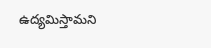ఉద్యమిస్తామని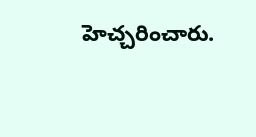హెచ్చరించారు.